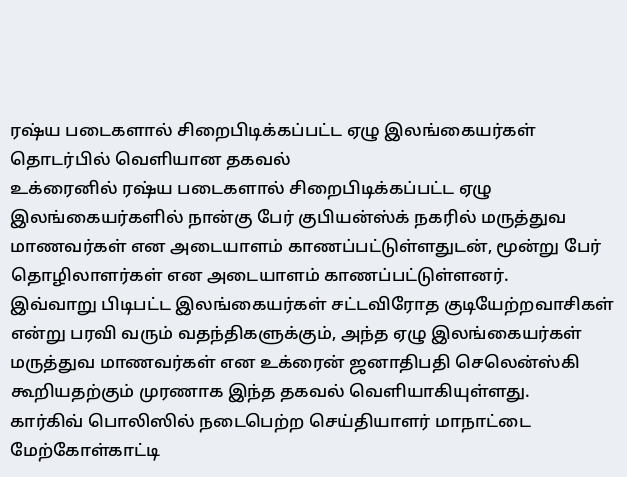ரஷ்ய படைகளால் சிறைபிடிக்கப்பட்ட ஏழு இலங்கையர்கள் தொடர்பில் வெளியான தகவல்
உக்ரைனில் ரஷ்ய படைகளால் சிறைபிடிக்கப்பட்ட ஏழு இலங்கையர்களில் நான்கு பேர் குபியன்ஸ்க் நகரில் மருத்துவ மாணவர்கள் என அடையாளம் காணப்பட்டுள்ளதுடன், மூன்று பேர் தொழிலாளர்கள் என அடையாளம் காணப்பட்டுள்ளனர்.
இவ்வாறு பிடிபட்ட இலங்கையர்கள் சட்டவிரோத குடியேற்றவாசிகள் என்று பரவி வரும் வதந்திகளுக்கும், அந்த ஏழு இலங்கையர்கள் மருத்துவ மாணவர்கள் என உக்ரைன் ஜனாதிபதி செலென்ஸ்கி கூறியதற்கும் முரணாக இந்த தகவல் வெளியாகியுள்ளது.
கார்கிவ் பொலிஸில் நடைபெற்ற செய்தியாளர் மாநாட்டை மேற்கோள்காட்டி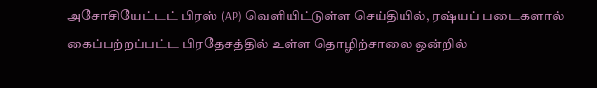அசோசியேட்டட் பிரஸ் (AP) வெளியிட்டுள்ள செய்தியில், ரஷ்யப் படைகளால் கைப்பற்றப்பட்ட பிரதேசத்தில் உள்ள தொழிற்சாலை ஒன்றில்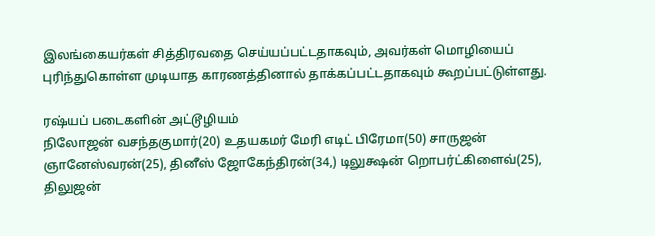இலங்கையர்கள் சித்திரவதை செய்யப்பட்டதாகவும், அவர்கள் மொழியைப் புரிந்துகொள்ள முடியாத காரணத்தினால் தாக்கப்பட்டதாகவும் கூறப்பட்டுள்ளது.

ரஷ்யப் படைகளின் அட்டூழியம்
நிலோஜன் வசந்தகுமார்(20) உதயகமர் மேரி எடிட் பிரேமா(50) சாருஜன் ஞானேஸ்வரன்(25), தினீஸ் ஜோகேந்திரன்(34,) டிலுக்ஷன் றொபர்ட்கிளைவ்(25), திலுஜன்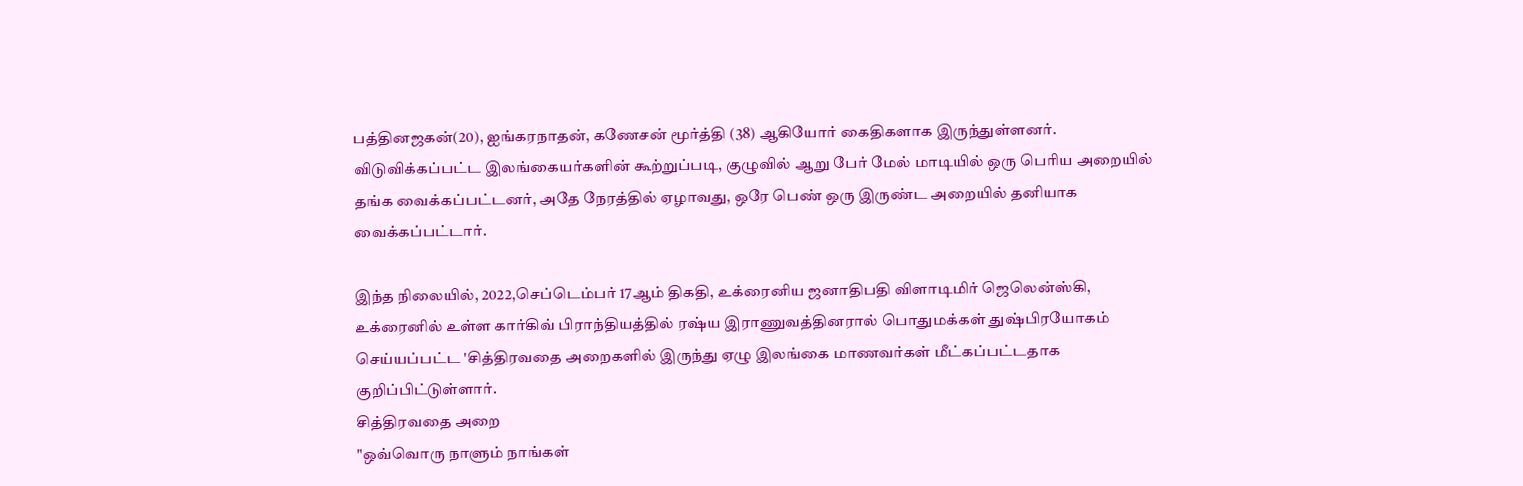பத்தினஜகன்(20), ஐங்கரநாதன், கணேசன் மூர்த்தி (38) ஆகியோர் கைதிகளாக இருந்துள்ளனர்.
விடுவிக்கப்பட்ட இலங்கையர்களின் கூற்றுப்படி, குழுவில் ஆறு பேர் மேல் மாடியில் ஒரு பெரிய அறையில் தங்க வைக்கப்பட்டனர், அதே நேரத்தில் ஏழாவது, ஒரே பெண் ஒரு இருண்ட அறையில் தனியாக வைக்கப்பட்டார்.

இந்த நிலையில், 2022,செப்டெம்பர் 17ஆம் திகதி, உக்ரைனிய ஜனாதிபதி விளாடிமிர் ஜெலென்ஸ்கி, உக்ரைனில் உள்ள கார்கிவ் பிராந்தியத்தில் ரஷ்ய இராணுவத்தினரால் பொதுமக்கள் துஷ்பிரயோகம் செய்யப்பட்ட 'சித்திரவதை அறைகளில் இருந்து ஏழு இலங்கை மாணவர்கள் மீட்கப்பட்டதாக குறிப்பிட்டுள்ளார்.
சித்திரவதை அறை
"ஒவ்வொரு நாளும் நாங்கள்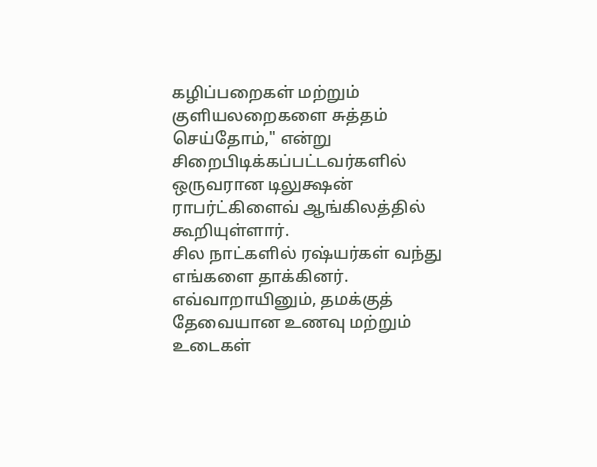கழிப்பறைகள் மற்றும் குளியலறைகளை சுத்தம் செய்தோம்," என்று சிறைபிடிக்கப்பட்டவர்களில் ஒருவரான டிலுக்ஷன் ராபர்ட்கிளைவ் ஆங்கிலத்தில் கூறியுள்ளார்.
சில நாட்களில் ரஷ்யர்கள் வந்து எங்களை தாக்கினர்.
எவ்வாறாயினும், தமக்குத் தேவையான உணவு மற்றும் உடைகள்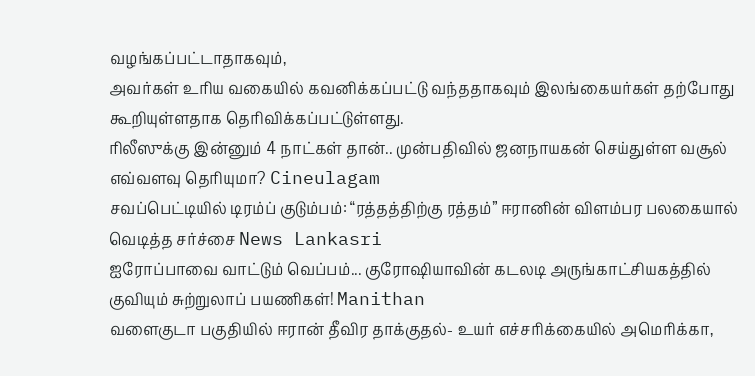வழங்கப்பட்டாதாகவும்,
அவர்கள் உரிய வகையில் கவனிக்கப்பட்டு வந்ததாகவும் இலங்கையர்கள் தற்போது
கூறியுள்ளதாக தெரிவிக்கப்பட்டுள்ளது.
ரிலீஸுக்கு இன்னும் 4 நாட்கள் தான்.. முன்பதிவில் ஜனநாயகன் செய்துள்ள வசூல் எவ்வளவு தெரியுமா? Cineulagam
சவப்பெட்டியில் டிரம்ப் குடும்பம்: “ரத்தத்திற்கு ரத்தம்” ஈரானின் விளம்பர பலகையால் வெடித்த சர்ச்சை News Lankasri
ஐரோப்பாவை வாட்டும் வெப்பம்... குரோஷியாவின் கடலடி அருங்காட்சியகத்தில் குவியும் சுற்றுலாப் பயணிகள்! Manithan
வளைகுடா பகுதியில் ஈரான் தீவிர தாக்குதல்- உயர் எச்சரிக்கையில் அமெரிக்கா,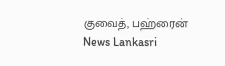குவைத், பஹ்ரைன் News Lankasri